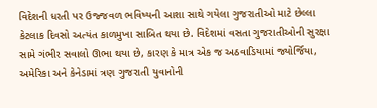વિદેશની ધરતી પર ઉજ્જવળ ભવિષ્યની આશા સાથે ગયેલા ગુજરાતીઓ માટે છેલ્લા કેટલાક દિવસો અત્યંત કાળમુખા સાબિત થયા છે. વિદેશમાં વસતા ગુજરાતીઓની સુરક્ષા સામે ગંભીર સવાલો ઊભા થયા છે, કારણ કે માત્ર એક જ અઠવાડિયામાં જ્યોર્જિયા, અમેરિકા અને કેનેડામાં ત્રણ ગુજરાતી યુવાનોની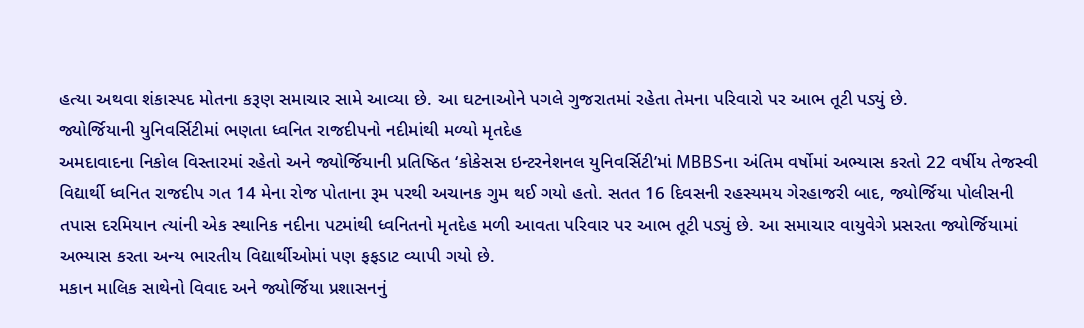હત્યા અથવા શંકાસ્પદ મોતના કરૂણ સમાચાર સામે આવ્યા છે. આ ઘટનાઓને પગલે ગુજરાતમાં રહેતા તેમના પરિવારો પર આભ તૂટી પડ્યું છે.
જ્યોર્જિયાની યુનિવર્સિટીમાં ભણતા ધ્વનિત રાજદીપનો નદીમાંથી મળ્યો મૃતદેહ
અમદાવાદના નિકોલ વિસ્તારમાં રહેતો અને જ્યોર્જિયાની પ્રતિષ્ઠિત ‘કોકેસસ ઇન્ટરનેશનલ યુનિવર્સિટી’માં MBBSના અંતિમ વર્ષોમાં અભ્યાસ કરતો 22 વર્ષીય તેજસ્વી વિદ્યાર્થી ધ્વનિત રાજદીપ ગત 14 મેના રોજ પોતાના રૂમ પરથી અચાનક ગુમ થઈ ગયો હતો. સતત 16 દિવસની રહસ્યમય ગેરહાજરી બાદ, જ્યોર્જિયા પોલીસની તપાસ દરમિયાન ત્યાંની એક સ્થાનિક નદીના પટમાંથી ધ્વનિતનો મૃતદેહ મળી આવતા પરિવાર પર આભ તૂટી પડ્યું છે. આ સમાચાર વાયુવેગે પ્રસરતા જ્યોર્જિયામાં અભ્યાસ કરતા અન્ય ભારતીય વિદ્યાર્થીઓમાં પણ ફફડાટ વ્યાપી ગયો છે.
મકાન માલિક સાથેનો વિવાદ અને જ્યોર્જિયા પ્રશાસનનું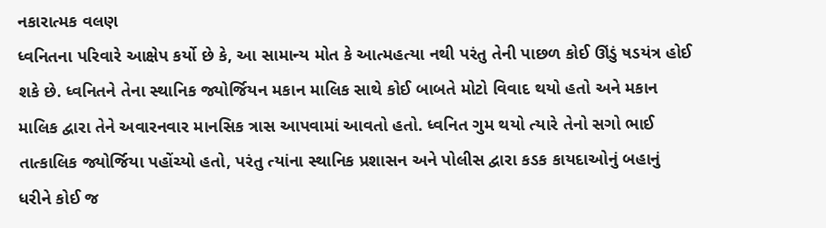નકારાત્મક વલણ
ધ્વનિતના પરિવારે આક્ષેપ કર્યો છે કે, આ સામાન્ય મોત કે આત્મહત્યા નથી પરંતુ તેની પાછળ કોઈ ઊંડું ષડયંત્ર હોઈ શકે છે. ધ્વનિતને તેના સ્થાનિક જ્યોર્જિયન મકાન માલિક સાથે કોઈ બાબતે મોટો વિવાદ થયો હતો અને મકાન માલિક દ્વારા તેને અવારનવાર માનસિક ત્રાસ આપવામાં આવતો હતો. ધ્વનિત ગુમ થયો ત્યારે તેનો સગો ભાઈ તાત્કાલિક જ્યોર્જિયા પહોંચ્યો હતો, પરંતુ ત્યાંના સ્થાનિક પ્રશાસન અને પોલીસ દ્વારા કડક કાયદાઓનું બહાનું ધરીને કોઈ જ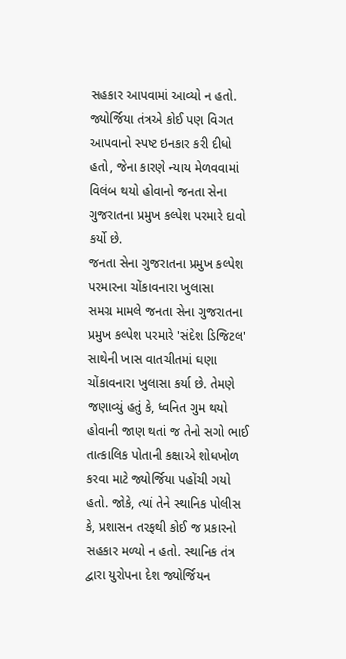સહકાર આપવામાં આવ્યો ન હતો. જ્યોર્જિયા તંત્રએ કોઈ પણ વિગત આપવાનો સ્પષ્ટ ઇનકાર કરી દીધો હતો, જેના કારણે ન્યાય મેળવવામાં વિલંબ થયો હોવાનો જનતા સેના ગુજરાતના પ્રમુખ કલ્પેશ પરમારે દાવો કર્યો છે.
જનતા સેના ગુજરાતના પ્રમુખ કલ્પેશ પરમારના ચોંકાવનારા ખુલાસા
સમગ્ર મામલે જનતા સેના ગુજરાતના પ્રમુખ કલ્પેશ પરમારે 'સંદેશ ડિજિટલ' સાથેની ખાસ વાતચીતમાં ઘણા ચોંકાવનારા ખુલાસા કર્યા છે. તેમણે જણાવ્યું હતું કે, ધ્વનિત ગુમ થયો હોવાની જાણ થતાં જ તેનો સગો ભાઈ તાત્કાલિક પોતાની કક્ષાએ શોધખોળ કરવા માટે જ્યોર્જિયા પહોંચી ગયો હતો. જોકે, ત્યાં તેને સ્થાનિક પોલીસ કે, પ્રશાસન તરફથી કોઈ જ પ્રકારનો સહકાર મળ્યો ન હતો. સ્થાનિક તંત્ર દ્વારા યુરોપના દેશ જ્યોર્જિયન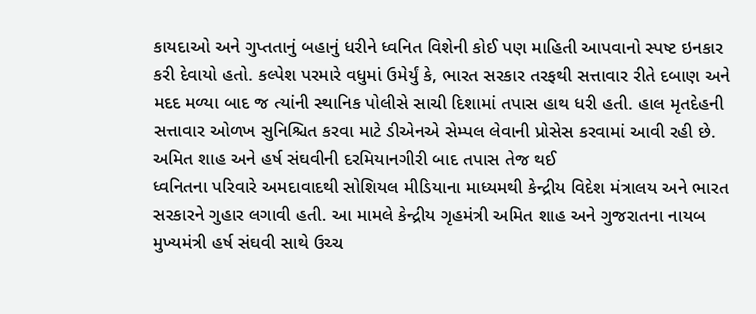કાયદાઓ અને ગુપ્તતાનું બહાનું ધરીને ધ્વનિત વિશેની કોઈ પણ માહિતી આપવાનો સ્પષ્ટ ઇનકાર કરી દેવાયો હતો. કલ્પેશ પરમારે વધુમાં ઉમેર્યું કે, ભારત સરકાર તરફથી સત્તાવાર રીતે દબાણ અને મદદ મળ્યા બાદ જ ત્યાંની સ્થાનિક પોલીસે સાચી દિશામાં તપાસ હાથ ધરી હતી. હાલ મૃતદેહની સત્તાવાર ઓળખ સુનિશ્ચિત કરવા માટે ડીએનએ સેમ્પલ લેવાની પ્રોસેસ કરવામાં આવી રહી છે.
અમિત શાહ અને હર્ષ સંઘવીની દરમિયાનગીરી બાદ તપાસ તેજ થઈ
ધ્વનિતના પરિવારે અમદાવાદથી સોશિયલ મીડિયાના માધ્યમથી કેન્દ્રીય વિદેશ મંત્રાલય અને ભારત સરકારને ગુહાર લગાવી હતી. આ મામલે કેન્દ્રીય ગૃહમંત્રી અમિત શાહ અને ગુજરાતના નાયબ મુખ્યમંત્રી હર્ષ સંઘવી સાથે ઉચ્ચ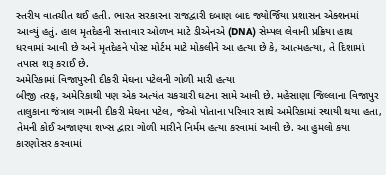સ્તરીય વાતચીત થઈ હતી. ભારત સરકારના રાજદ્વારી દબાણ બાદ જ્યોર્જિયા પ્રશાસન એક્શનમાં આવ્યું હતું. હાલ મૃતદેહની સત્તાવાર ઓળખ માટે ડીએનએ (DNA) સેમ્પલ લેવાની પ્રક્રિયા હાથ ધરવામાં આવી છે અને મૃતદેહને પોસ્ટ મોર્ટમ માટે મોકલીને આ હત્યા છે કે, આત્મહત્યા, તે દિશામાં તપાસ શરૂ કરાઈ છે.
અમેરિકામાં વિજાપુરની દીકરી મેઘના પટેલની ગોળી મારી હત્યા
બીજી તરફ, અમેરિકાથી પણ એક અત્યંત ચકચારી ઘટના સામે આવી છે. મહેસાણા જિલ્લાના વિજાપુર તાલુકાના જંત્રાલ ગામની દીકરી મેઘના પટેલ, જેઓ પોતાના પરિવાર સાથે અમેરિકામાં સ્થાયી થયા હતા, તેમની કોઈ અજાણ્યા શખ્સ દ્વારા ગોળી મારીને નિર્મમ હત્યા કરવામાં આવી છે. આ હુમલો કયા કારણોસર કરવામાં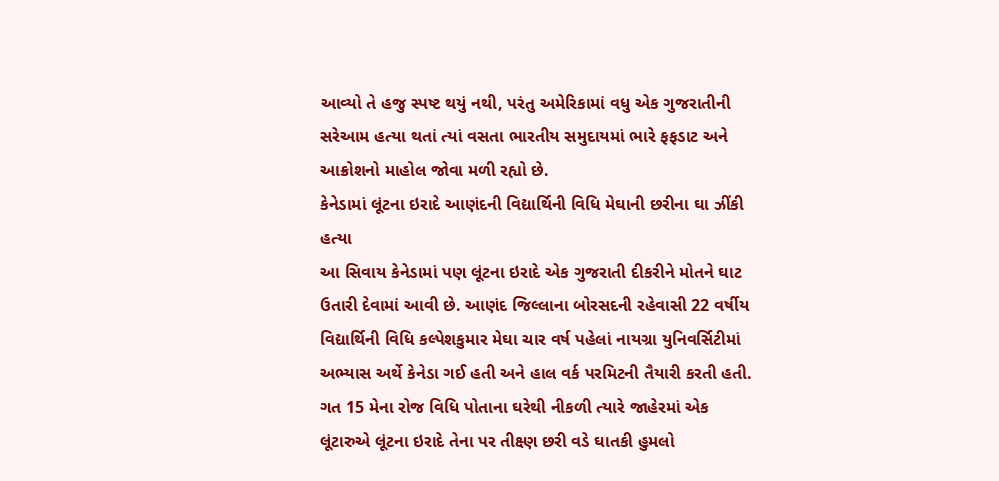આવ્યો તે હજુ સ્પષ્ટ થયું નથી, પરંતુ અમેરિકામાં વધુ એક ગુજરાતીની સરેઆમ હત્યા થતાં ત્યાં વસતા ભારતીય સમુદાયમાં ભારે ફફડાટ અને આક્રોશનો માહોલ જોવા મળી રહ્યો છે.
કેનેડામાં લૂંટના ઇરાદે આણંદની વિદ્યાર્થિની વિધિ મેઘાની છરીના ઘા ઝીંકી હત્યા
આ સિવાય કેનેડામાં પણ લૂંટના ઇરાદે એક ગુજરાતી દીકરીને મોતને ઘાટ ઉતારી દેવામાં આવી છે. આણંદ જિલ્લાના બોરસદની રહેવાસી 22 વર્ષીય વિદ્યાર્થિની વિધિ કલ્પેશકુમાર મેઘા ચાર વર્ષ પહેલાં નાયગ્રા યુનિવર્સિટીમાં અભ્યાસ અર્થે કેનેડા ગઈ હતી અને હાલ વર્ક પરમિટની તૈયારી કરતી હતી. ગત 15 મેના રોજ વિધિ પોતાના ઘરેથી નીકળી ત્યારે જાહેરમાં એક લૂંટારુએ લૂંટના ઇરાદે તેના પર તીક્ષ્ણ છરી વડે ઘાતકી હુમલો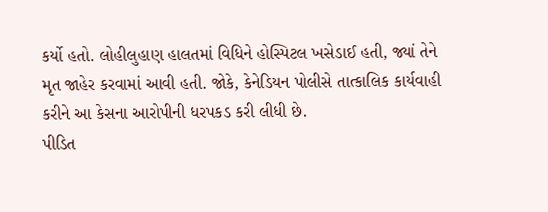કર્યો હતો. લોહીલુહાણ હાલતમાં વિધિને હોસ્પિટલ ખસેડાઈ હતી, જ્યાં તેને મૃત જાહેર કરવામાં આવી હતી. જોકે, કેનેડિયન પોલીસે તાત્કાલિક કાર્યવાહી કરીને આ કેસના આરોપીની ધરપકડ કરી લીધી છે.
પીડિત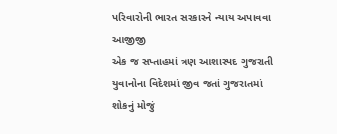પરિવારોની ભારત સરકારને ન્યાય અપાવવા આજીજી
એક જ સપ્તાહમાં ત્રણ આશાસ્પદ ગુજરાતી યુવાનોના વિદેશમાં જીવ જતાં ગુજરાતમાં શોકનું મોજું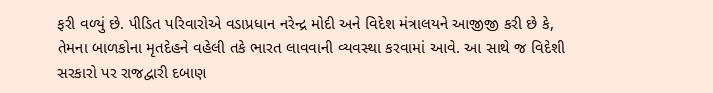ફરી વળ્યું છે. પીડિત પરિવારોએ વડાપ્રધાન નરેન્દ્ર મોદી અને વિદેશ મંત્રાલયને આજીજી કરી છે કે, તેમના બાળકોના મૃતદેહને વહેલી તકે ભારત લાવવાની વ્યવસ્થા કરવામાં આવે. આ સાથે જ વિદેશી સરકારો પર રાજદ્વારી દબાણ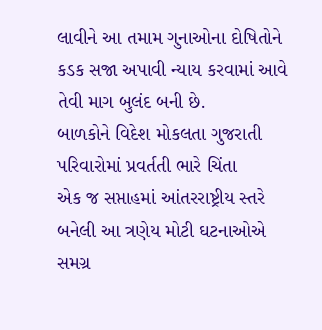લાવીને આ તમામ ગુનાઓના દોષિતોને કડક સજા અપાવી ન્યાય કરવામાં આવે તેવી માગ બુલંદ બની છે.
બાળકોને વિદેશ મોકલતા ગુજરાતી પરિવારોમાં પ્રવર્તતી ભારે ચિંતા
એક જ સપ્તાહમાં આંતરરાષ્ટ્રીય સ્તરે બનેલી આ ત્રણેય મોટી ઘટનાઓએ સમગ્ર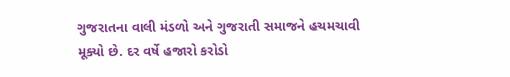ગુજરાતના વાલી મંડળો અને ગુજરાતી સમાજને હચમચાવી મૂક્યો છે. દર વર્ષે હજારો કરોડો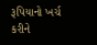રૂપિયાનો ખર્ચ કરીને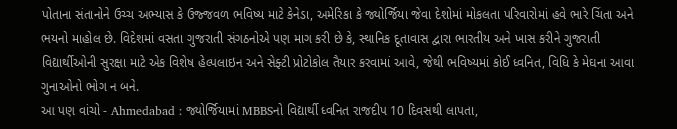પોતાના સંતાનોને ઉચ્ચ અભ્યાસ કે ઉજ્જવળ ભવિષ્ય માટે કેનેડા, અમેરિકા કે જ્યોર્જિયા જેવા દેશોમાં મોકલતા પરિવારોમાં હવે ભારે ચિંતા અને ભયનો માહોલ છે. વિદેશમાં વસતા ગુજરાતી સંગઠનોએ પણ માગ કરી છે કે, સ્થાનિક દૂતાવાસ દ્વારા ભારતીય અને ખાસ કરીને ગુજરાતી વિદ્યાર્થીઓની સુરક્ષા માટે એક વિશેષ હેલ્પલાઇન અને સેફ્ટી પ્રોટોકોલ તૈયાર કરવામાં આવે, જેથી ભવિષ્યમાં કોઈ ધ્વનિત, વિધિ કે મેઘના આવા ગુનાઓનો ભોગ ન બને.
આ પણ વાંચો - Ahmedabad : જ્યોર્જિયામાં MBBSનો વિદ્યાર્થી ધ્વનિત રાજદીપ 10 દિવસથી લાપતા,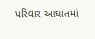પરિવાર આઘાતમાં